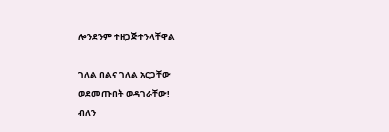ሎንደንም ተዘጋጅተንላቸዋል

ገለል በልና ገለል አርጋቸው
ወደመጡበት ወዳገራቸው!
ብለን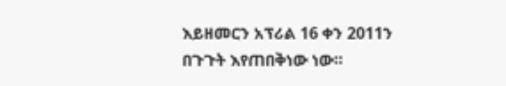እይዘመርን አፕሪል 16 ቀን 2011ን በጉጉት እየጠበቅነው ነው።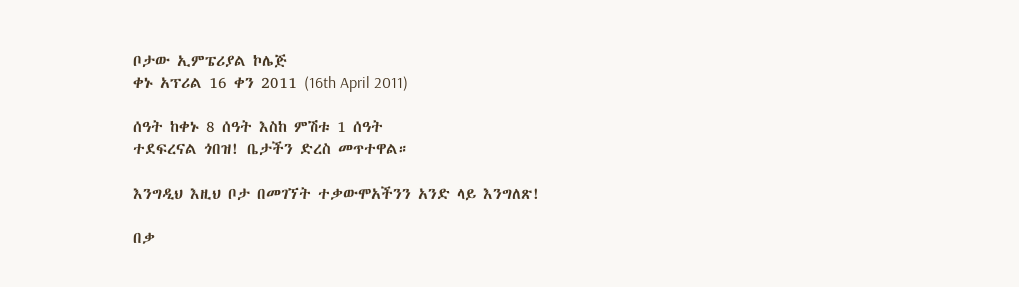ቦታው ኢምፔሪያል ኮሌጅ
ቀኑ አፕሪል 16 ቀን 2011 (16th April 2011)

ሰዓት ከቀኑ 8 ሰዓት እስከ ምሽቱ 1 ሰዓት
ተደፍረናል ጎበዝ! ቤታችን ድረስ መጥተዋል።

እንግዲህ እዚህ ቦታ በመገኘት ተቃውሞአችንን አንድ ላይ እንግለጽ!

በቃ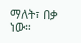ማለት፣ በቃ ነው።